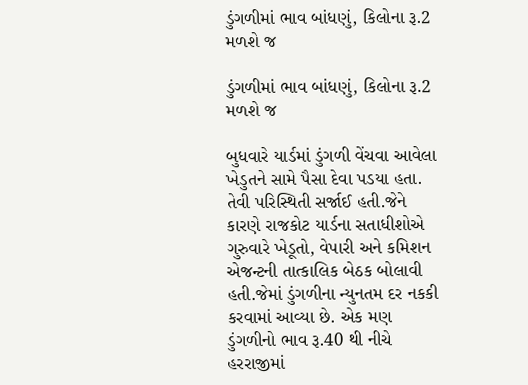ડુંગળીમાં ભાવ બાંધણું, કિલોના રૂ.2 મળશે જ

ડુંગળીમાં ભાવ બાંધણું, કિલોના રૂ.2 મળશે જ

બુધવારે યાર્ડમાં ડુંગળી વેંચવા આવેલા ખેડુતને સામે પૈસા દેવા પડયા હતા. તેવી પરિસ્થિતી સર્જાઈ હતી.જેને કારણે રાજકોટ યાર્ડના સતાધીશોએ ગુરુવારે ખેડૂતો, વેપારી અને કમિશન એજન્ટની તાત્કાલિક બેઠક બોલાવી હતી.જેમાં ડુંગળીના ન્યુનતમ દર નકકી કરવામાં આવ્યા છે. એક મણ ડુંગળીનો ભાવ રૂ.40 થી નીચે હરરાજીમાં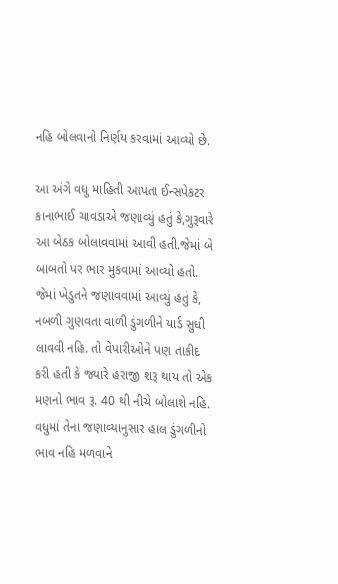નહિ બોલવાનો નિર્ણય કરવામાં આવ્યો છે.

આ અંગે વધુ માહિતી આપતા ઈન્સપેકટર કાનાભાઈ ચાવડાએ જણાવ્યું હતું કે,ગુરૂવારે આ બેઠક બોલાવવામાં આવી હતી.જેમાં બે બાબતો પર ભાર મુકવામાં આવ્યો હતો. જેમાં ખેડુતને જણાવવામાં આવ્યું હતું કે, નબળી ગુણવતા વાળી ડુંગળીને યાર્ડ સુધી લાવવી નહિ. તો વેપારીઓને પણ તાકીદ કરી હતી કે જ્યારે હરાજી શરૂ થાય તો એક મણનો ભાવ રૂ. 40 થી નીચે બોલાશે નહિ. વધુમાં તેના જણાવ્યાનુસાર હાલ ડુંગળીનો ભાવ નહિ મળવાને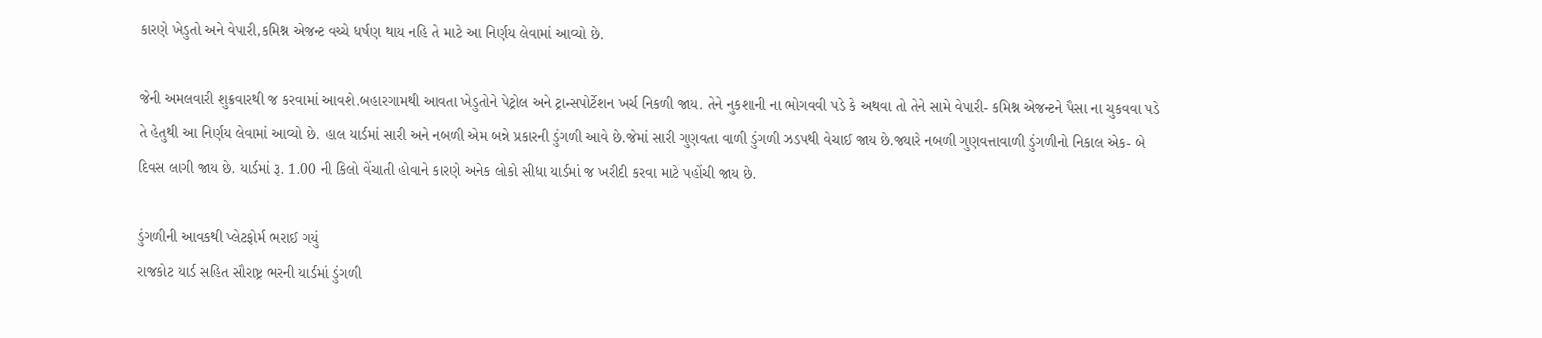કારણે ખેડુતો અને વેપારી,કમિશ્ન એજન્ટ વચ્ચે ધર્ષણ થાય નહિ તે માટે આ નિર્ણય લેવામાં આવ્યો છે.

જેની અમલવારી શુક્રવારથી જ કરવામાં આવશે.બહારગામથી આવતા ખેડુતોને પેટ્રોલ અને ટ્રાન્સપોર્ટેશન ખર્ચ નિકળી જાય. તેને નુકશાની ના ભોગવવી પડે કે અથવા તો તેને સામે વેપારી- કમિશ્ન એજન્ટને પૈસા ના ચુકવવા પડે તે હેતુથી આ નિર્ણય લેવામાં આવ્યો છે. હાલ યાર્ડમાં સારી અને નબળી એમ બન્ને પ્રકારની ડુંગળી આવે છે.જેમાં સારી ગુણવતા વાળી ડુંગળી ઝડપથી વેચાઈ જાય છે.જ્યારે નબળી ગુણવત્તાવાળી ડુંગળીનો નિકાલ એક- બે દિવસ લાગી જાય છે. યાર્ડમાં રૂ. 1.00 ની કિલો વેંચાતી હોવાને કારણે અનેક લોકો સીધા યાર્ડમાં જ ખરીદી કરવા માટે પહોંચી જાય છે.

ડુંગળીની આવકથી પ્લેટફોર્મ ભરાઈ ગયું
રાજકોટ યાર્ડ સહિત સૌરાષ્ટ્ર ભરની યાર્ડમાં ડુંગળી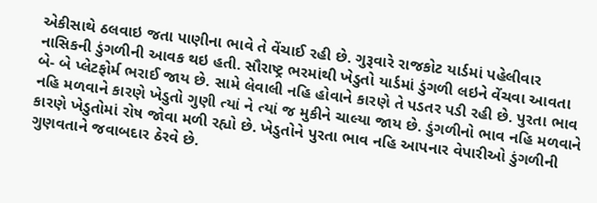એકીસાથે ઠલવાઇ જતા પાણીના ભાવે તે વેંચાઈ રહી છે. ગુરૂવારે રાજકોટ યાર્ડમાં પહેલીવાર નાસિકની ડુંગળીની આવક થઇ હતી. સૌરાષ્ટ્ર ભરમાંથી ખેડુતો યાર્ડમાં ડુંગળી લઇને વેંચવા આવતા બે- બે પ્લેટફોર્મ ભરાઈ જાય છે. સામે લેવાલી નહિ હોવાને કારણે તે પડતર પડી રહી છે. પુરતા ભાવ નહિ મળવાને કારણે ખેડુતો ગુણી ત્યાં ને ત્યાં જ મુકીને ચાલ્યા જાય છે. ડુંગળીનો ભાવ નહિ મળવાને કારણે ખેડુતોમાં રોષ જોવા મળી રહ્યો છે. ખેડુતોને પુરતા ભાવ નહિ આપનાર વેપારીઓ ડુંગળીની ગુણવતાને જવાબદાર ઠેરવે છે.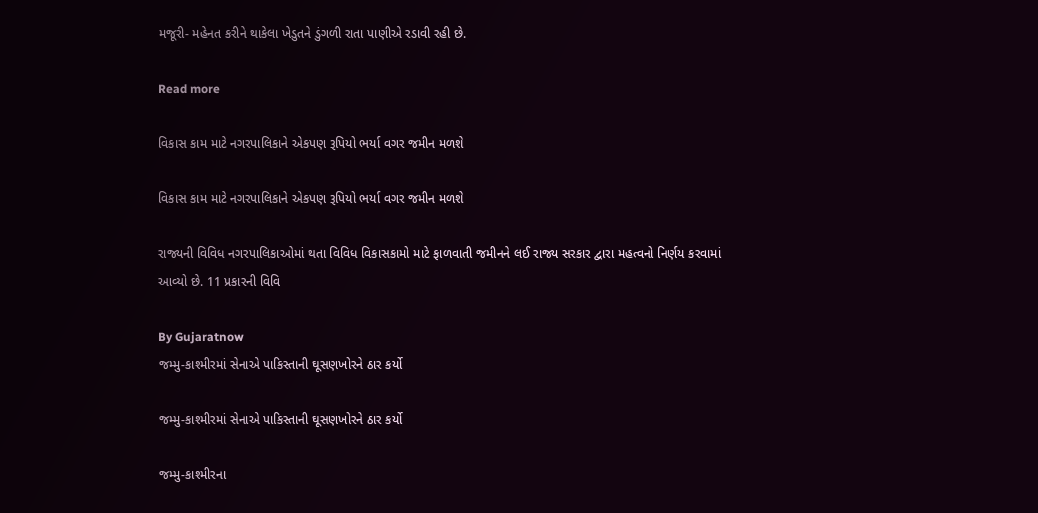મજૂરી- મહેનત કરીને થાકેલા ખેડુતને ડુંગળી રાતા પાણીએ રડાવી રહી છે.

Read more

વિકાસ કામ માટે નગરપાલિકાને એકપણ રૂપિયો ભર્યા વગર જમીન મળશે

વિકાસ કામ માટે નગરપાલિકાને એકપણ રૂપિયો ભર્યા વગર જમીન મળશે

રાજ્યની વિવિધ નગરપાલિકાઓમાં થતા વિવિધ વિકાસકામો માટે ફાળવાતી જમીનને લઈ રાજ્ય સરકાર દ્વારા મહત્વનો નિર્ણય કરવામાં આવ્યો છે. 11 પ્રકારની વિવિ

By Gujaratnow
જમ્મુ-કાશ્મીરમાં સેનાએ પાકિસ્તાની ઘૂસણખોરને ઠાર કર્યો

જમ્મુ-કાશ્મીરમાં સેનાએ પાકિસ્તાની ઘૂસણખોરને ઠાર કર્યો

જમ્મુ-કાશ્મીરના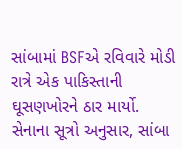સાંબામાં BSFએ રવિવારે મોડી રાત્રે એક પાકિસ્તાની ઘૂસણખોરને ઠાર માર્યો. સેનાના સૂત્રો અનુસાર, સાંબા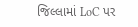જિલ્લામાં LoC પર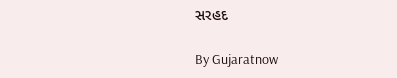સરહદ

By Gujaratnow